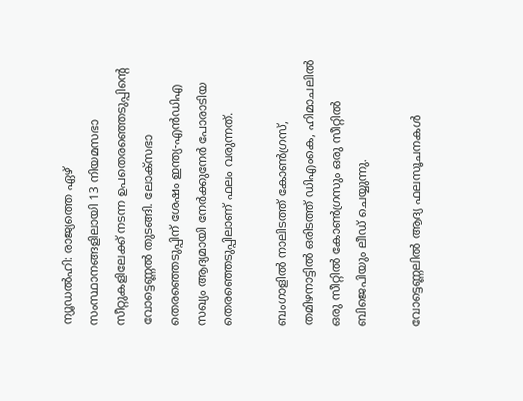ന്യൂഡല്‍ഹി: രാജ്യത്തെ ഏഴ് സംസ്ഥാനങ്ങളിലായി 13 നിയമസഭാ സീറ്റുകളിലേക്ക് നടന്ന ഉപതെരഞ്ഞെടുപ്പിന്റെ വോട്ടെണ്ണല്‍ തുടങ്ങി. ലോക്സഭാ തെരഞ്ഞെടുപ്പിന് ശേഷം ഇന്ത്യ-എന്‍ഡിഎ സഖ്യം ആദ്യമായി നേര്‍ക്കുനേര്‍ പോരാടിയ തെരഞ്ഞെടുപ്പിലാണ് ഫലം വരുന്നത്.

ബംഗാളില്‍ നാലിടത്ത് കോണ്‍ഗ്രസ്, തമിഴനാട്ടില്‍ ഒരിടത്ത് ഡിഎംകെ, ഹിമാചലില്‍ ഒരു സീറ്റില്‍ കോണ്‍ഗ്രസും ഒരു സീറ്റില്‍ ബിജെപിയും ലീഡ് ചെയ്യുന്നു.

വോട്ടെണ്ണലില്‍ ആദ്യ ഫലസൂചനകള്‍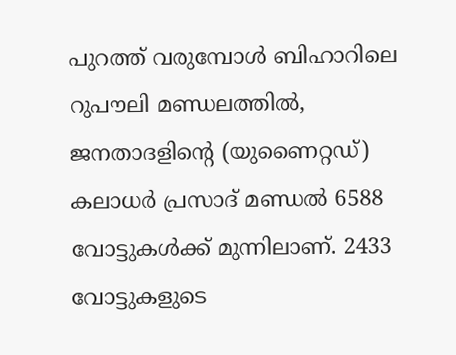പുറത്ത് വരുമ്പോള്‍ ബിഹാറിലെ റുപൗലി മണ്ഡലത്തില്‍, ജനതാദളിന്റെ (യുണൈറ്റഡ്) കലാധര്‍ പ്രസാദ് മണ്ഡല്‍ 6588 വോട്ടുകള്‍ക്ക് മുന്നിലാണ്. 2433 വോട്ടുകളുടെ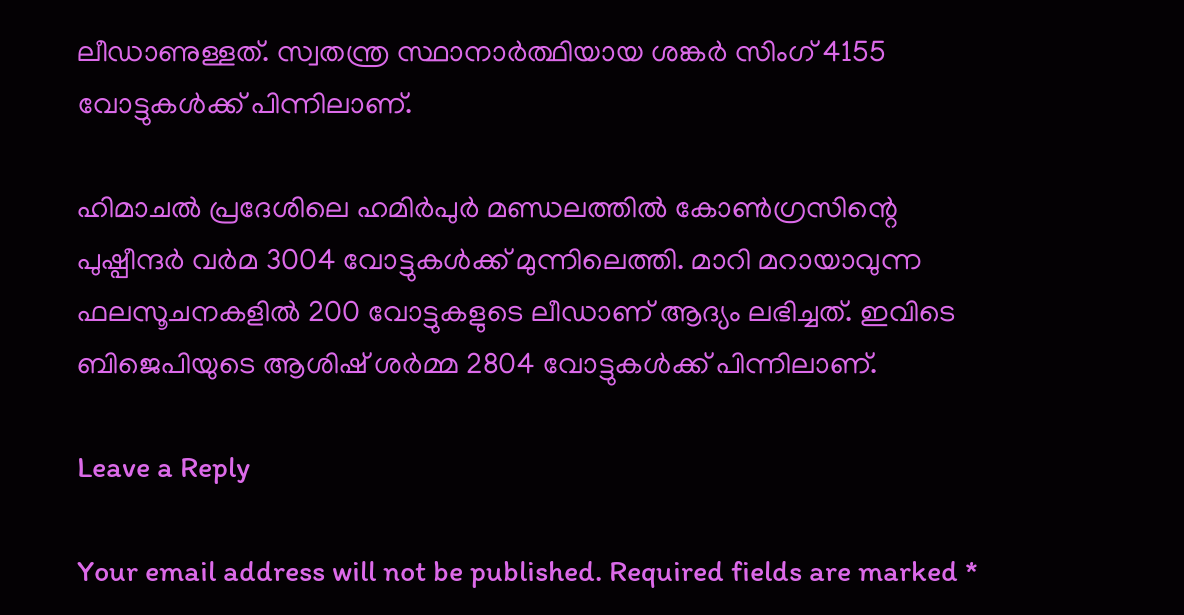ലീഡാണുള്ളത്. സ്വതന്ത്ര സ്ഥാനാര്‍ത്ഥിയായ ശങ്കര്‍ സിംഗ് 4155 വോട്ടുകള്‍ക്ക് പിന്നിലാണ്.

ഹിമാചല്‍ പ്രദേശിലെ ഹമിര്‍പുര്‍ മണ്ഡലത്തില്‍ കോണ്‍ഗ്രസിന്റെ പുഷ്പീന്ദര്‍ വര്‍മ 3004 വോട്ടുകള്‍ക്ക് മുന്നിലെത്തി. മാറി മറായാവുന്ന ഫലസൂചനകളില്‍ 200 വോട്ടുകളുടെ ലീഡാണ് ആദ്യം ലഭിച്ചത്. ഇവിടെ ബിജെപിയുടെ ആശിഷ് ശര്‍മ്മ 2804 വോട്ടുകള്‍ക്ക് പിന്നിലാണ്.

Leave a Reply

Your email address will not be published. Required fields are marked *